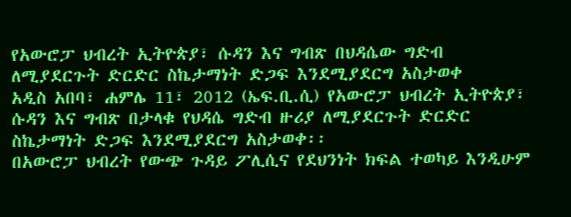የአውሮፓ ህብረት ኢትዮጵያ፣ ሱዳን እና ግብጽ በህዳሴው ግድብ ለሚያደርጉት ድርድር ስኬታማነት ድጋፍ እንደሚያደርግ አስታወቀ
አዲስ አበባ፣ ሐምሌ 11፣ 2012 (ኤፍ.ቢ.ሲ) የአውሮፓ ህብረት ኢትዮጵያ፣ ሱዳን እና ግብጽ በታላቁ የህዳሴ ግድብ ዙሪያ ለሚያደርጉት ድርድር ስኬታማነት ድጋፍ እንደሚያደርግ አስታወቀ፡፡
በአውሮፓ ህብረት የውጭ ጉዳይ ፖሊሲና የደህንነት ክፍል ተወካይ እንዲሁም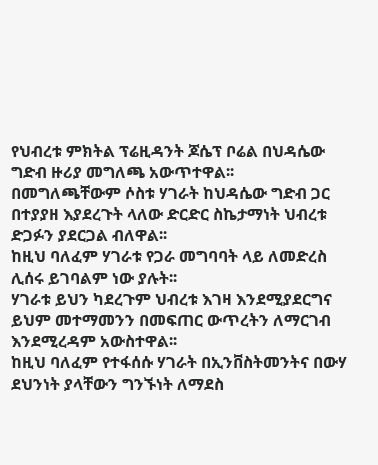የህብረቱ ምክትል ፕሬዚዳንት ጆሴፕ ቦሬል በህዳሴው ግድብ ዙሪያ መግለጫ አውጥተዋል፡፡
በመግለጫቸውም ሶስቱ ሃገራት ከህዳሴው ግድብ ጋር በተያያዘ እያደረጉት ላለው ድርድር ስኬታማነት ህብረቱ ድጋፉን ያደርጋል ብለዋል፡፡
ከዚህ ባለፈም ሃገራቱ የጋራ መግባባት ላይ ለመድረስ ሊሰሩ ይገባልም ነው ያሉት፡፡
ሃገራቱ ይህን ካደረጉም ህብረቱ እገዛ እንደሚያደርግና ይህም መተማመንን በመፍጠር ውጥረትን ለማርገብ እንደሚረዳም አውስተዋል፡፡
ከዚህ ባለፈም የተፋሰሱ ሃገራት በኢንቨስትመንትና በውሃ ደህንነት ያላቸውን ግንኙነት ለማደስ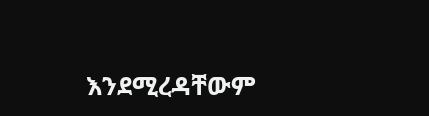እንደሚረዳቸውም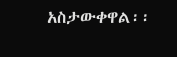አስታውቀዋል፡፡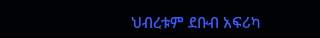ህብረቱም ደቡብ አፍሪካ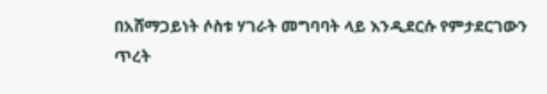በአሸማጋይነት ሶስቱ ሃገራት መግባባት ላይ እንዲደርሱ የምታደርገውን ጥረት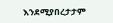እንደሚያበረታታም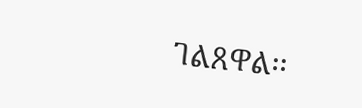ገልጸዋል፡፡